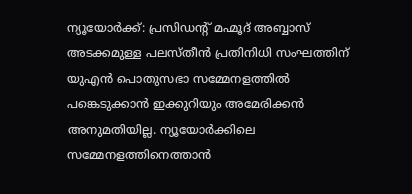ന്യൂയോർക്ക്: പ്രസിഡന്റ് മഹ്മൂദ് അബ്ബാസ് അടക്കമുള്ള പലസ്തീൻ പ്രതിനിധി സംഘത്തിന് യുഎൻ പൊതുസഭാ സമ്മേനളത്തിൽ പങ്കെടുക്കാൻ ഇക്കുറിയും അമേരിക്കൻ അനുമതിയില്ല. ന്യൂയോർക്കിലെ സമ്മേനളത്തിനെത്താൻ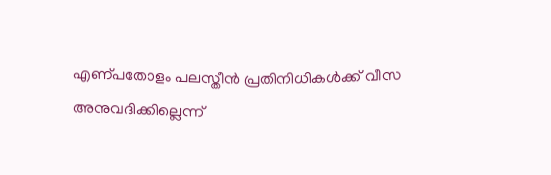എണ്പതോളം പലസ്തീൻ പ്രതിനിധികൾക്ക് വീസ അനുവദിക്കില്ലെന്ന്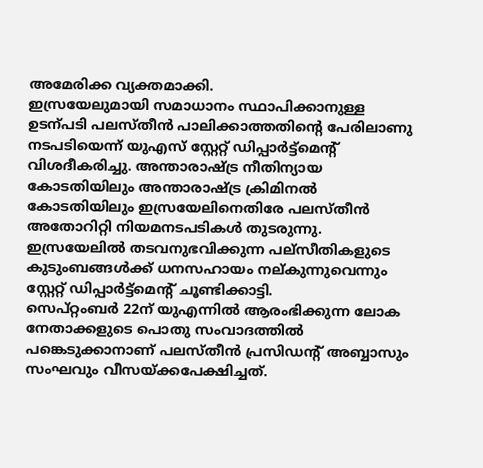അമേരിക്ക വ്യക്തമാക്കി.
ഇസ്രയേലുമായി സമാധാനം സ്ഥാപിക്കാനുള്ള ഉടന്പടി പലസ്തീൻ പാലിക്കാത്തതിന്റെ പേരിലാണു നടപടിയെന്ന് യുഎസ് സ്റ്റേറ്റ് ഡിപ്പാർട്ട്മെന്റ് വിശദീകരിച്ചു. അന്താരാഷ്ട്ര നീതിന്യായ കോടതിയിലും അന്താരാഷ്ട്ര ക്രിമിനൽ കോടതിയിലും ഇസ്രയേലിനെതിരേ പലസ്തീൻ അതോറിറ്റി നിയമനടപടികൾ തുടരുന്നു. ഇസ്രയേലിൽ തടവനുഭവിക്കുന്ന പല്സീതികളുടെ കുടുംബങ്ങൾക്ക് ധനസഹായം നല്കുന്നുവെന്നും സ്റ്റേറ്റ് ഡിപ്പാർട്ട്മെന്റ് ചൂണ്ടിക്കാട്ടി.
സെപ്റ്റംബർ 22ന് യുഎന്നിൽ ആരംഭിക്കുന്ന ലോക നേതാക്കളുടെ പൊതു സംവാദത്തിൽ പങ്കെടുക്കാനാണ് പലസ്തീൻ പ്രസിഡന്റ് അബ്ബാസും സംഘവും വീസയ്ക്കപേക്ഷിച്ചത്.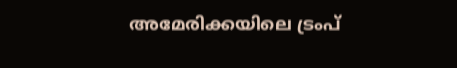അമേരിക്കയിലെ ട്രംപ്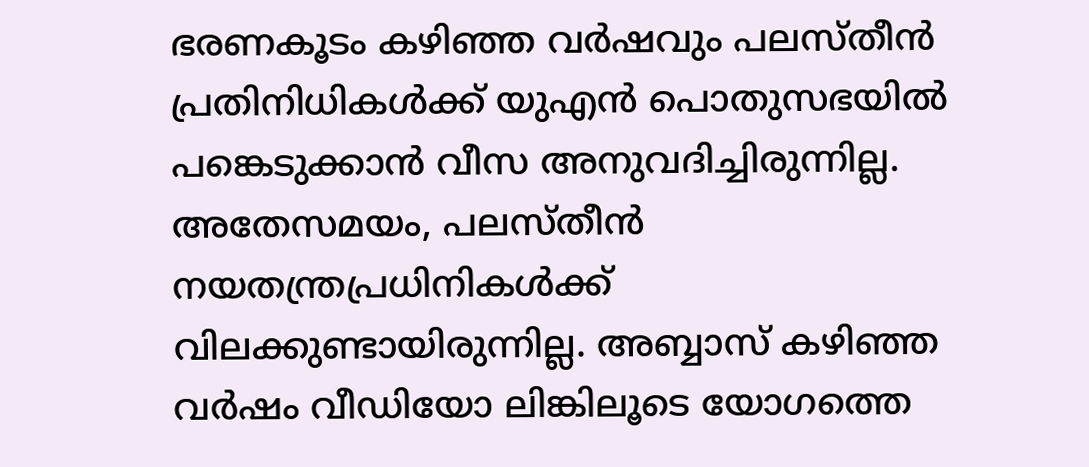ഭരണകൂടം കഴിഞ്ഞ വർഷവും പലസ്തീൻ പ്രതിനിധികൾക്ക് യുഎൻ പൊതുസഭയിൽ പങ്കെടുക്കാൻ വീസ അനുവദിച്ചിരുന്നില്ല.
അതേസമയം, പലസ്തീൻ നയതന്ത്രപ്രധിനികൾക്ക് വിലക്കുണ്ടായിരുന്നില്ല. അബ്ബാസ് കഴിഞ്ഞ വർഷം വീഡിയോ ലിങ്കിലൂടെ യോഗത്തെ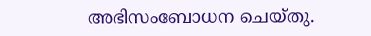അഭിസംബോധന ചെയ്തു.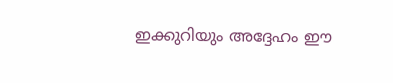ഇക്കുറിയും അദ്ദേഹം ഈ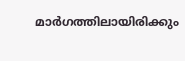മാർഗത്തിലായിരിക്കും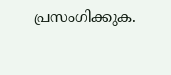പ്രസംഗിക്കുക.